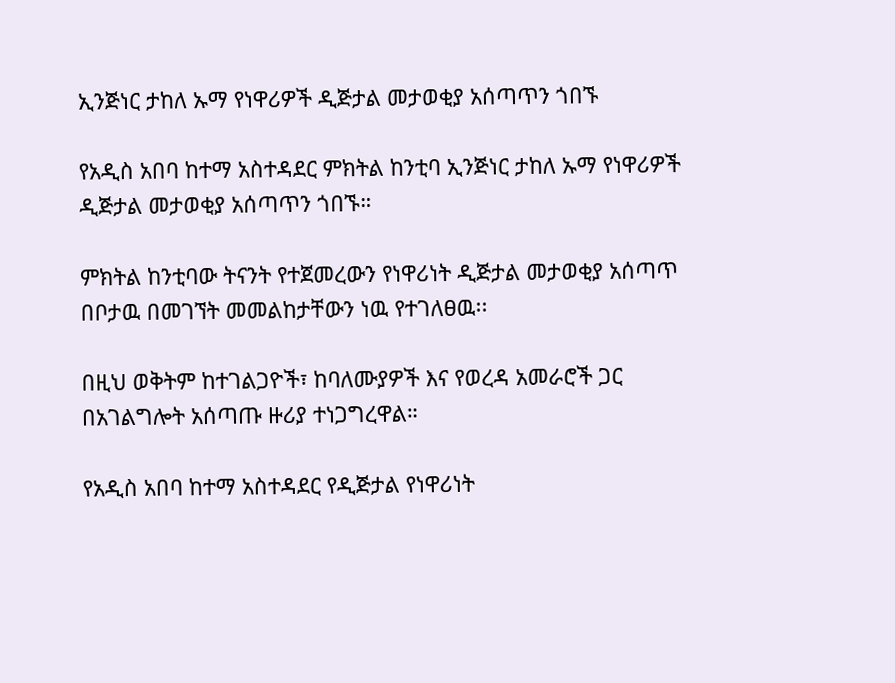ኢንጅነር ታከለ ኡማ የነዋሪዎች ዲጅታል መታወቂያ አሰጣጥን ጎበኙ

የአዲስ አበባ ከተማ አስተዳደር ምክትል ከንቲባ ኢንጅነር ታከለ ኡማ የነዋሪዎች ዲጅታል መታወቂያ አሰጣጥን ጎበኙ።

ምክትል ከንቲባው ትናንት የተጀመረውን የነዋሪነት ዲጅታል መታወቂያ አሰጣጥ በቦታዉ በመገኘት መመልከታቸውን ነዉ የተገለፀዉ፡፡

በዚህ ወቅትም ከተገልጋዮች፣ ከባለሙያዎች እና የወረዳ አመራሮች ጋር በአገልግሎት አሰጣጡ ዙሪያ ተነጋግረዋል።

የአዲስ አበባ ከተማ አስተዳደር የዲጅታል የነዋሪነት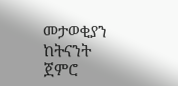መታወቂያን ከትናንት ጀምሮ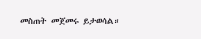መስጠት መጀመሩ ይታወሳል።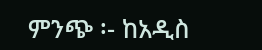ምንጭ ፡- ከአዲስ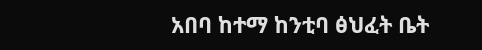አበባ ከተማ ከንቲባ ፅህፈት ቤት